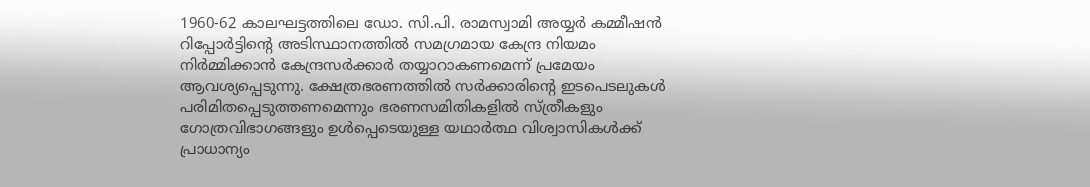1960-62 കാലഘട്ടത്തിലെ ഡോ. സി.പി. രാമസ്വാമി അയ്യർ കമ്മീഷൻ റിപ്പോർട്ടിന്റെ അടിസ്ഥാനത്തിൽ സമഗ്രമായ കേന്ദ്ര നിയമം നിർമ്മിക്കാൻ കേന്ദ്രസർക്കാർ തയ്യാറാകണമെന്ന് പ്രമേയം ആവശ്യപ്പെടുന്നു. ക്ഷേത്രഭരണത്തിൽ സർക്കാരിന്റെ ഇടപെടലുകൾ പരിമിതപ്പെടുത്തണമെന്നും ഭരണസമിതികളിൽ സ്ത്രീകളും ഗോത്രവിഭാഗങ്ങളും ഉൾപ്പെടെയുള്ള യഥാർത്ഥ വിശ്വാസികൾക്ക് പ്രാധാന്യം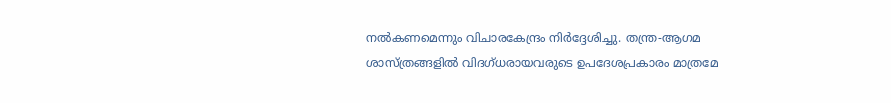നൽകണമെന്നും വിചാരകേന്ദ്രം നിർദ്ദേശിച്ചു. തന്ത്ര-ആഗമ ശാസ്ത്രങ്ങളിൽ വിദഗ്ധരായവരുടെ ഉപദേശപ്രകാരം മാത്രമേ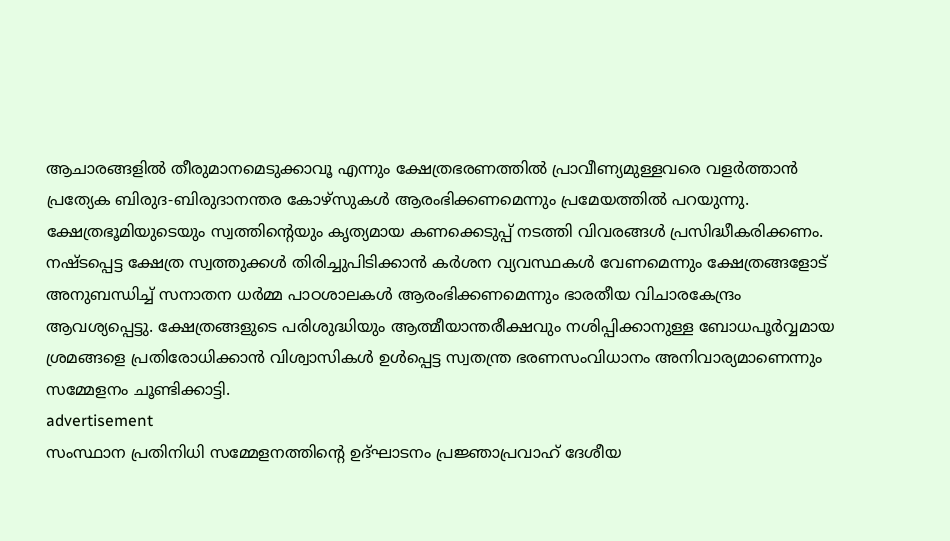ആചാരങ്ങളിൽ തീരുമാനമെടുക്കാവൂ എന്നും ക്ഷേത്രഭരണത്തിൽ പ്രാവീണ്യമുള്ളവരെ വളർത്താൻ പ്രത്യേക ബിരുദ-ബിരുദാനന്തര കോഴ്സുകൾ ആരംഭിക്കണമെന്നും പ്രമേയത്തിൽ പറയുന്നു.
ക്ഷേത്രഭൂമിയുടെയും സ്വത്തിന്റെയും കൃത്യമായ കണക്കെടുപ്പ് നടത്തി വിവരങ്ങൾ പ്രസിദ്ധീകരിക്കണം. നഷ്ടപ്പെട്ട ക്ഷേത്ര സ്വത്തുക്കൾ തിരിച്ചുപിടിക്കാൻ കർശന വ്യവസ്ഥകൾ വേണമെന്നും ക്ഷേത്രങ്ങളോട് അനുബന്ധിച്ച് സനാതന ധർമ്മ പാഠശാലകൾ ആരംഭിക്കണമെന്നും ഭാരതീയ വിചാരകേന്ദ്രം ആവശ്യപ്പെട്ടു. ക്ഷേത്രങ്ങളുടെ പരിശുദ്ധിയും ആത്മീയാന്തരീക്ഷവും നശിപ്പിക്കാനുള്ള ബോധപൂർവ്വമായ ശ്രമങ്ങളെ പ്രതിരോധിക്കാൻ വിശ്വാസികൾ ഉൾപ്പെട്ട സ്വതന്ത്ര ഭരണസംവിധാനം അനിവാര്യമാണെന്നും സമ്മേളനം ചൂണ്ടിക്കാട്ടി.
advertisement
സംസ്ഥാന പ്രതിനിധി സമ്മേളനത്തിന്റെ ഉദ്ഘാടനം പ്രജ്ഞാപ്രവാഹ് ദേശീയ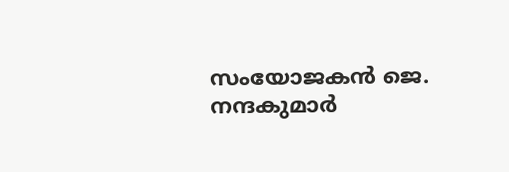സംയോജകൻ ജെ. നന്ദകുമാർ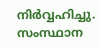നിർവ്വഹിച്ചു. സംസ്ഥാന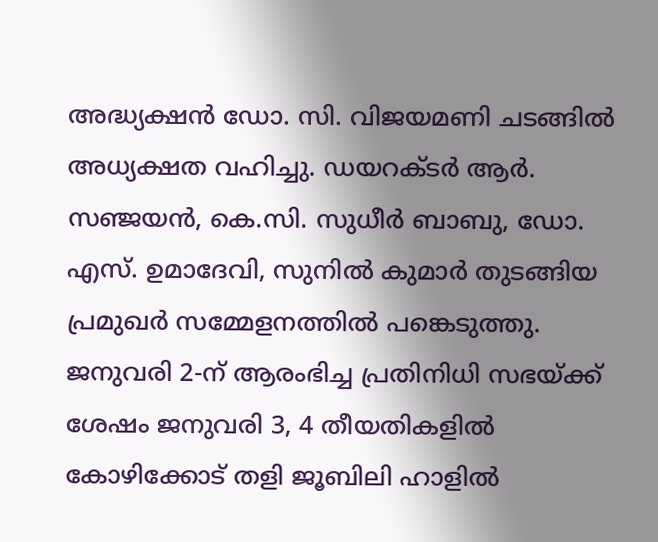അദ്ധ്യക്ഷൻ ഡോ. സി. വിജയമണി ചടങ്ങിൽ അധ്യക്ഷത വഹിച്ചു. ഡയറക്ടർ ആർ. സഞ്ജയൻ, കെ.സി. സുധീർ ബാബു, ഡോ. എസ്. ഉമാദേവി, സുനിൽ കുമാർ തുടങ്ങിയ പ്രമുഖർ സമ്മേളനത്തിൽ പങ്കെടുത്തു. ജനുവരി 2-ന് ആരംഭിച്ച പ്രതിനിധി സഭയ്ക്ക് ശേഷം ജനുവരി 3, 4 തീയതികളിൽ കോഴിക്കോട് തളി ജൂബിലി ഹാളിൽ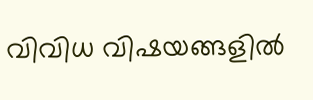വിവിധ വിഷയങ്ങളിൽ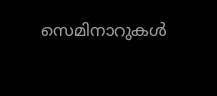സെമിനാറുകൾ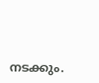നടക്കും.